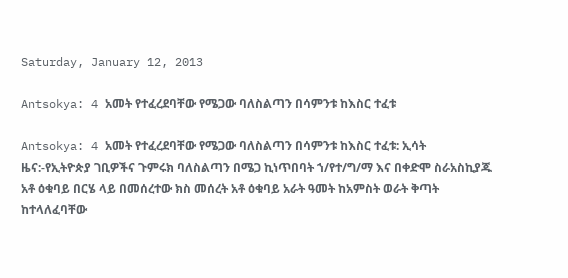Saturday, January 12, 2013

Antsokya: 4 አመት የተፈረደባቸው የሜጋው ባለስልጣን በሳምንቱ ከእስር ተፈቱ

Antsokya: 4 አመት የተፈረደባቸው የሜጋው ባለስልጣን በሳምንቱ ከእስር ተፈቱ: ኢሳት ዜና:-የኢትዮጵያ ገቢዎችና ጉምሩክ ባለስልጣን በሜጋ ኪነጥበባት ኀ/የተ/ግ/ማ እና በቀድሞ ስራአስኪያጁ አቶ ዕቁባይ በርሄ ላይ በመሰረተው ክስ መሰረት አቶ ዕቁባይ አራት ዓመት ከአምስት ወራት ቅጣት ከተላለፈባቸው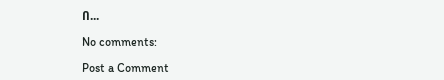በ...

No comments:

Post a Comment